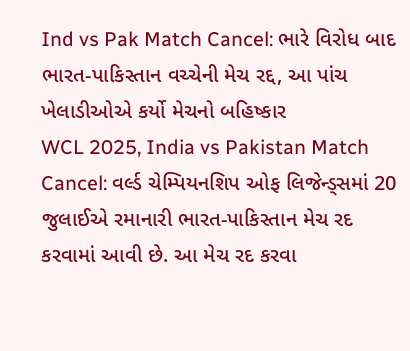Ind vs Pak Match Cancel: ભારે વિરોધ બાદ ભારત-પાકિસ્તાન વચ્ચેની મેચ રદ્દ, આ પાંચ ખેલાડીઓએ કર્યો મેચનો બહિષ્કાર
WCL 2025, India vs Pakistan Match Cancel: વર્લ્ડ ચેમ્પિયનશિપ ઓફ લિજેન્ડ્સમાં 20 જુલાઈએ રમાનારી ભારત-પાકિસ્તાન મેચ રદ કરવામાં આવી છે. આ મેચ રદ કરવા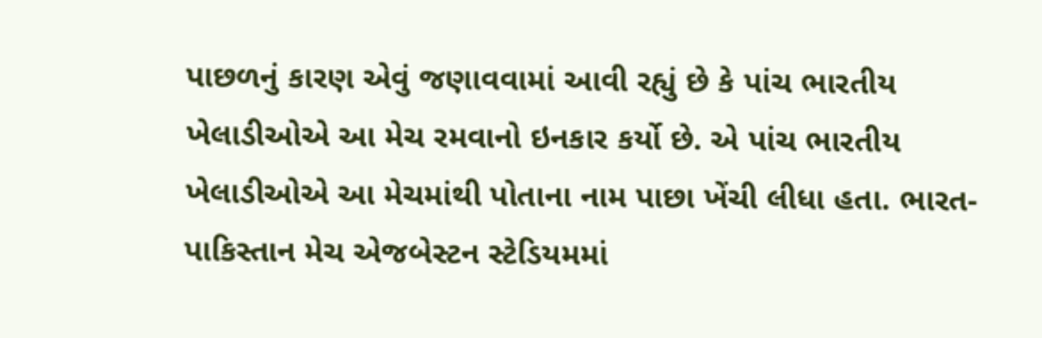પાછળનું કારણ એવું જણાવવામાં આવી રહ્યું છે કે પાંચ ભારતીય ખેલાડીઓએ આ મેચ રમવાનો ઇનકાર કર્યો છે. એ પાંચ ભારતીય ખેલાડીઓએ આ મેચમાંથી પોતાના નામ પાછા ખેંચી લીધા હતા. ભારત-પાકિસ્તાન મેચ એજબેસ્ટન સ્ટેડિયમમાં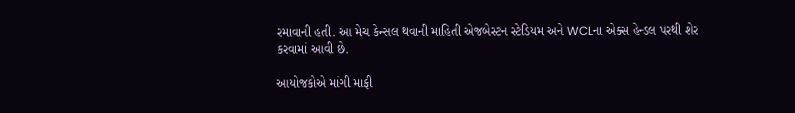રમાવાની હતી. આ મેચ કેન્સલ થવાની માહિતી એજબેસ્ટન સ્ટેડિયમ અને WCLના એક્સ હેન્ડલ પરથી શેર કરવામાં આવી છે.

આયોજકોએ માંગી માફી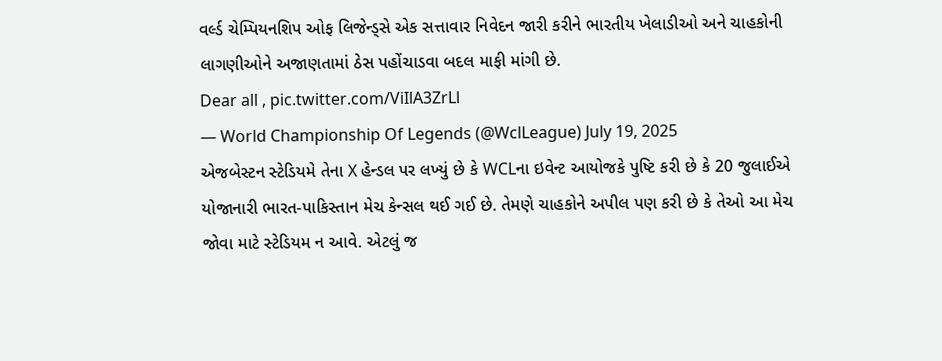વર્લ્ડ ચેમ્પિયનશિપ ઓફ લિજેન્ડ્સે એક સત્તાવાર નિવેદન જારી કરીને ભારતીય ખેલાડીઓ અને ચાહકોની લાગણીઓને અજાણતામાં ઠેસ પહોંચાડવા બદલ માફી માંગી છે.
Dear all , pic.twitter.com/ViIlA3ZrLl
— World Championship Of Legends (@WclLeague) July 19, 2025
એજબેસ્ટન સ્ટેડિયમે તેના X હેન્ડલ પર લખ્યું છે કે WCLના ઇવેન્ટ આયોજકે પુષ્ટિ કરી છે કે 20 જુલાઈએ યોજાનારી ભારત-પાકિસ્તાન મેચ કેન્સલ થઈ ગઈ છે. તેમણે ચાહકોને અપીલ પણ કરી છે કે તેઓ આ મેચ જોવા માટે સ્ટેડિયમ ન આવે. એટલું જ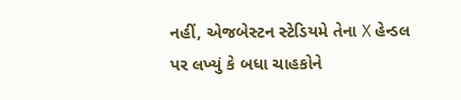નહીં, એજબેસ્ટન સ્ટેડિયમે તેના X હેન્ડલ પર લખ્યું કે બધા ચાહકોને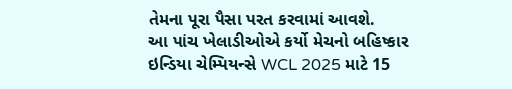તેમના પૂરા પૈસા પરત કરવામાં આવશે.
આ પાંચ ખેલાડીઓએ કર્યો મેચનો બહિષ્કાર
ઇન્ડિયા ચેમ્પિયન્સે WCL 2025 માટે 15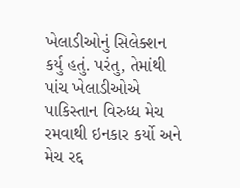ખેલાડીઓનું સિલેક્શન કર્યુ હતું. પરંતુ, તેમાંથી પાંચ ખેલાડીઓએ પાકિસ્તાન વિરુધ્ધ મેચ રમવાથી ઇનકાર કર્યો અને મેચ રદ્દ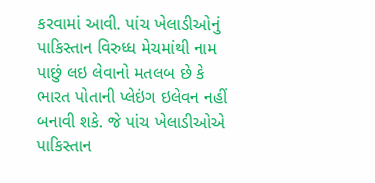કરવામાં આવી. પાંચ ખેલાડીઓનું પાકિસ્તાન વિરુધ્ધ મેચમાંથી નામ પાછું લઇ લેવાનો મતલબ છે કે ભારત પોતાની પ્લેઇંગ ઇલેવન નહીં બનાવી શકે. જે પાંચ ખેલાડીઓએ પાકિસ્તાન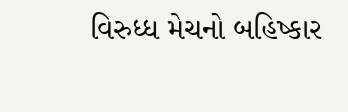વિરુધ્ધ મેચનો બહિષ્કાર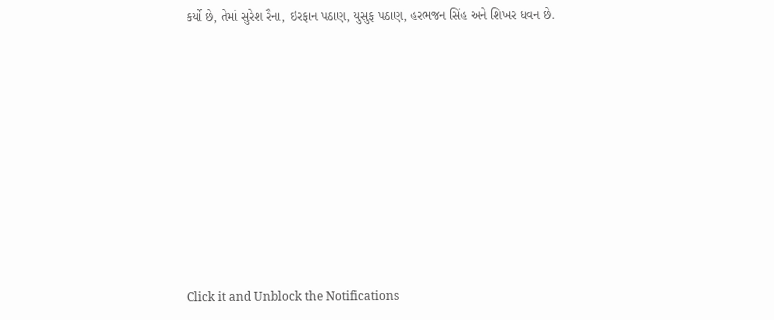કર્યો છે, તેમાં સુરેશ રૈના, ઇરફાન પઠાણ, યુસુફ પઠાણ, હરભજન સિંહ અને શિખર ધવન છે.












Click it and Unblock the Notifications